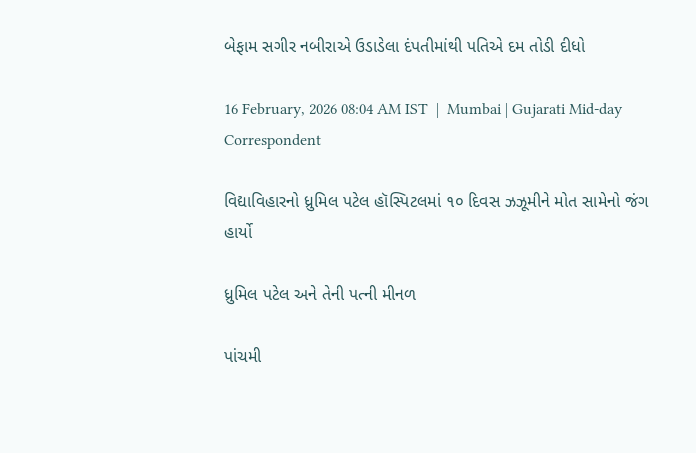બેફામ સગીર નબીરાએ ઉડાડેલા દંપતીમાંથી પતિએ દમ તોડી દીધો

16 February, 2026 08:04 AM IST  |  Mumbai | Gujarati Mid-day Correspondent

વિદ્યાવિહારનો ધ્રુમિલ પટેલ હૉસ્પિટલમાં ૧૦ દિવસ ઝઝૂમીને મોત સામેનો જંગ હાર્યો

ધ્રુમિલ પટેલ અને તેની પત્ની મીનળ

પાંચમી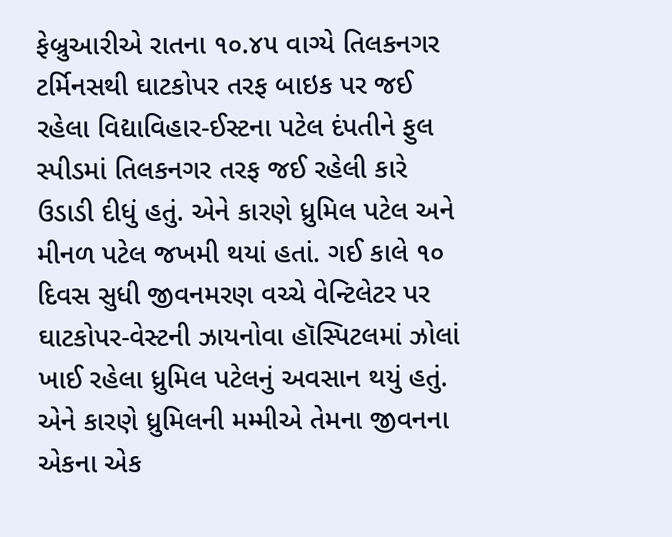ફેબ્રુઆરીએ રાતના ૧૦.૪૫ વાગ્યે તિલકનગર ટર્મિનસથી ઘાટકોપર તરફ બાઇક પર જઈ રહેલા વિદ્યાવિહાર-ઈસ્ટના પટેલ દંપતીને ફુલ સ્પીડમાં તિલકનગર તરફ જઈ રહેલી કારે ઉડાડી દીધું હતું. એને કારણે ધ્રુમિલ પટેલ અને મીનળ પટેલ જખમી થયાં હતાં. ગઈ કાલે ૧૦ દિવસ સુધી જીવનમરણ વચ્ચે વેન્ટિલેટર પર ઘાટકોપર-વેસ્ટની ઝાયનોવા હૉસ્પિટલમાં ઝોલાં ખાઈ રહેલા ધ્રુમિલ પટેલનું અવસાન થયું હતું. એને કારણે ધ્રુમિલની મમ્મીએ તેમના જીવનના એકના એક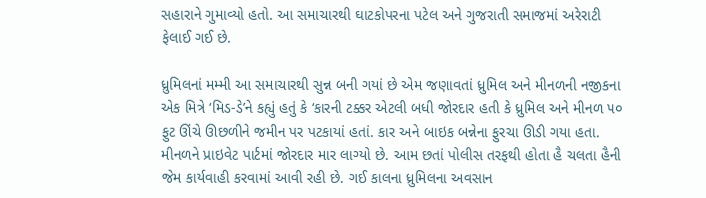સહારાને ગુમાવ્યો હતો. આ સમાચારથી ઘાટકોપરના પટેલ અને ગુજરાતી સમાજમાં અરેરાટી ફેલાઈ ગઈ છે.

ધ્રુમિલનાં મમ્મી આ સમાચારથી સુન્ન બની ગયાં છે એમ જણાવતાં ધ્રુમિલ અને મીનળની નજીકના એક મિત્રે ‘મિડ-ડે’ને કહ્યું હતું કે ‘કારની ટક્કર એટલી બધી જોરદાર હતી કે ધ્રુમિલ અને મીનળ ૫૦ ફુટ ઊંચે ઊછળીને જમીન પર પટકાયાં હતાં. કાર અને બાઇક બન્નેના ફુરચા ઊડી ગયા હતા. મીનળને પ્રાઇવેટ પાર્ટમાં જોરદાર માર લાગ્યો છે. આમ છતાં પોલીસ તરફથી હોતા હૈ ચલતા હૈની જેમ કાર્યવાહી કરવામાં આવી રહી છે. ગઈ કાલના ધ્રુમિલના અવસાન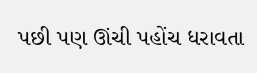પછી પણ ઊંચી પહોંચ ધરાવતા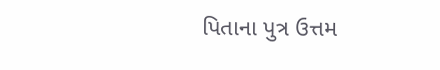પિતાના પુત્ર ઉત્તમ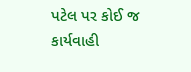પટેલ પર કોઈ જ કાર્યવાહી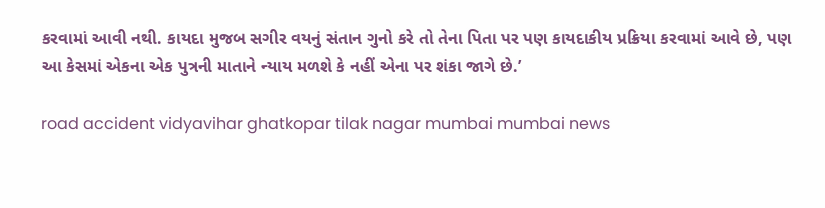કરવામાં આવી નથી. કાયદા મુજબ સગીર વયનું સંતાન ગુનો કરે તો તેના પિતા પર પણ કાયદાકીય પ્રક્રિયા કરવામાં આવે છે, પણ આ કેસમાં એકના એક પુત્રની માતાને ન્યાય મળશે કે નહીં એના પર શંકા જાગે છે.’

road accident vidyavihar ghatkopar tilak nagar mumbai mumbai news